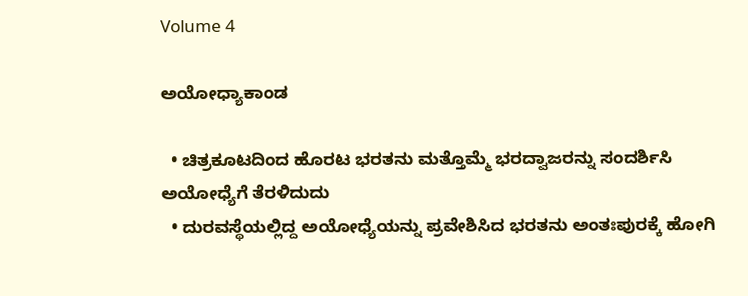Volume 4

ಅಯೋಧ್ಯಾಕಾಂಡ

  • ಚಿತ್ರಕೂಟದಿಂದ ಹೊರಟ ಭರತನು ಮತ್ತೊಮ್ಮೆ ಭರದ್ವಾಜರನ್ನು ಸಂದರ್ಶಿಸಿ ಅಯೋಧ್ಯೆಗೆ ತೆರಳಿದುದು
  • ದುರವಸ್ಥೆಯಲ್ಲಿದ್ದ ಅಯೋಧ್ಯೆಯನ್ನು ಪ್ರವೇಶಿಸಿದ ಭರತನು ಅಂತಃಪುರಕ್ಕೆ ಹೋಗಿ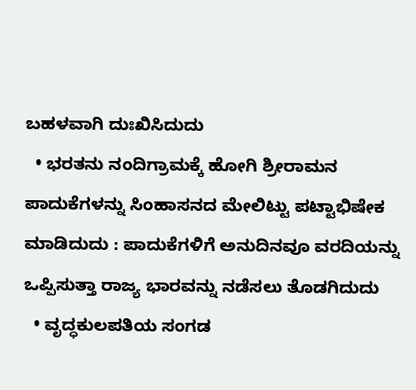ಬಹಳವಾಗಿ ದುಃಖಿಸಿದುದು
  • ಭರತನು ನಂದಿಗ್ರಾಮಕ್ಕೆ ಹೋಗಿ ಶ್ರೀರಾಮನ ಪಾದುಕೆಗಳನ್ನು ಸಿಂಹಾಸನದ ಮೇಲಿಟ್ಟು ಪಟ್ಟಾಭಿಷೇಕ ಮಾಡಿದುದು : ಪಾದುಕೆಗಳಿಗೆ ಅನುದಿನವೂ ವರದಿಯನ್ನು ಒಪ್ಪಿಸುತ್ತಾ ರಾಜ್ಯ ಭಾರವನ್ನು ನಡೆಸಲು ತೊಡಗಿದುದು
  • ವೃದ್ಧಕುಲಪತಿಯ ಸಂಗಡ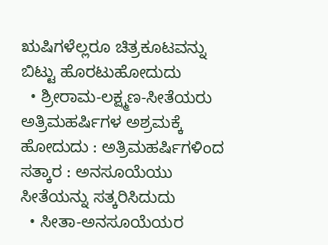ಋಷಿಗಳೆಲ್ಲರೂ ಚಿತ್ರಕೂಟವನ್ನು ಬಿಟ್ಟು ಹೊರಟುಹೋದುದು
  • ಶ್ರೀರಾಮ-ಲಕ್ಷ್ಮಣ-ಸೀತೆಯರು ಅತ್ರಿಮಹರ್ಷಿಗಳ ಅಶ್ರಮಕ್ಕೆ ಹೋದುದು : ಅತ್ರಿಮಹರ್ಷಿಗಳಿಂದ ಸತ್ಕಾರ : ಅನಸೂಯೆಯು ಸೀತೆಯನ್ನು ಸತ್ಕರಿಸಿದುದು
  • ಸೀತಾ-ಅನಸೂಯೆಯರ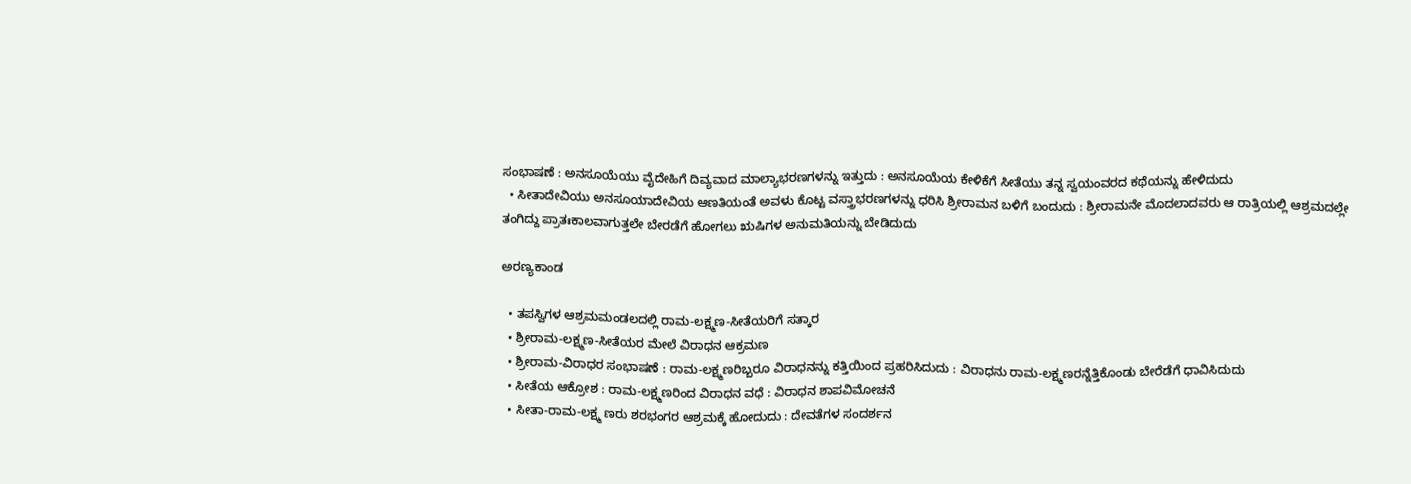ಸಂಭಾಷಣೆ : ಅನಸೂಯೆಯು ವೈದೇಹಿಗೆ ದಿವ್ಯವಾದ ಮಾಲ್ಯಾಭರಣಗಳನ್ನು ಇತ್ತುದು : ಅನಸೂಯೆಯ ಕೇಳಿಕೆಗೆ ಸೀತೆಯು ತನ್ನ ಸ್ವಯಂವರದ ಕಥೆಯನ್ನು ಹೇಳಿದುದು
  • ಸೀತಾದೇವಿಯು ಅನಸೂಯಾದೇವಿಯ ಆಣತಿಯಂತೆ ಅವಳು ಕೊಟ್ಟ ವಸ್ತ್ರಾಭರಣಗಳನ್ನು ಧರಿಸಿ ಶ್ರೀರಾಮನ ಬಳಿಗೆ ಬಂದುದು : ಶ್ರೀರಾಮನೇ ಮೊದಲಾದವರು ಆ ರಾತ್ರಿಯಲ್ಲಿ ಆಶ್ರಮದಲ್ಲೇ ತಂಗಿದ್ದು ಪ್ರಾತಃಕಾಲವಾಗುತ್ತಲೇ ಬೇರಡೆಗೆ ಹೋಗಲು ಋಷಿಗಳ ಅನುಮತಿಯನ್ನು ಬೇಡಿದುದು

ಅರಣ್ಯಕಾಂಡ

  • ತಪಸ್ವಿಗಳ ಆಶ್ರಮಮಂಡಲದಲ್ಲಿ ರಾಮ-ಲಕ್ಷ್ಮಣ-ಸೀತೆಯರಿಗೆ ಸತ್ಕಾರ
  • ಶ್ರೀರಾಮ-ಲಕ್ಷ್ಮಣ-ಸೀತೆಯರ ಮೇಲೆ ವಿರಾಧನ ಆಕ್ರಮಣ
  • ಶ್ರೀರಾಮ-ವಿರಾಧರ ಸಂಭಾಷಣೆ : ರಾಮ-ಲಕ್ಷ್ಮಣರಿಬ್ಬರೂ ವಿರಾಧನನ್ನು ಕತ್ತಿಯಿಂದ ಪ್ರಹರಿಸಿದುದು : ವಿರಾಧನು ರಾಮ-ಲಕ್ಷ್ಮಣರನ್ನೆತ್ತಿಕೊಂಡು ಬೇರೆಡೆಗೆ ಧಾವಿಸಿದುದು
  • ಸೀತೆಯ ಆಕ್ರೋಶ : ರಾಮ-ಲಕ್ಷ್ಮಣರಿಂದ ವಿರಾಧನ ವಧೆ : ವಿರಾಧನ ಶಾಪವಿಮೋಚನೆ
  • ಸೀತಾ-ರಾಮ-ಲಕ್ಷ್ಮ ಣರು ಶರಭಂಗರ ಆಶ್ರಮಕ್ಕೆ ಹೋದುದು : ದೇವತೆಗಳ ಸಂದರ್ಶನ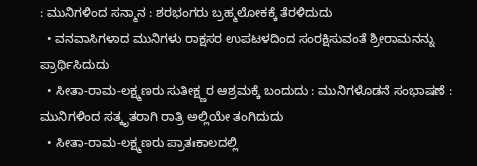: ಮುನಿಗಳಿಂದ ಸನ್ಮಾನ : ಶರಭಂಗರು ಬ್ರಹ್ಮಲೋಕಕ್ಕೆ ತೆರಳಿದುದು
  • ವನವಾಸಿಗಳಾದ ಮುನಿಗಳು ರಾಕ್ಷಸರ ಉಪಟಳದಿಂದ ಸಂರಕ್ಷಿಸುವಂತೆ ಶ್ರೀರಾಮನನ್ನು ಪ್ರಾರ್ಥಿಸಿದುದು
  • ಸೀತಾ-ರಾಮ-ಲಕ್ಷ್ಮಣರು ಸುತೀಕ್ಷ್ಣರ ಆಶ್ರಮಕ್ಕೆ ಬಂದುದು : ಮುನಿಗಳೊಡನೆ ಸಂಭಾಷಣೆ : ಮುನಿಗಳಿಂದ ಸತ್ಕೃತರಾಗಿ ರಾತ್ರಿ ಅಲ್ಲಿಯೇ ತಂಗಿದುದು
  • ಸೀತಾ-ರಾಮ-ಲಕ್ಷ್ಮಣರು ಪ್ರಾತಃಕಾಲದಲ್ಲಿ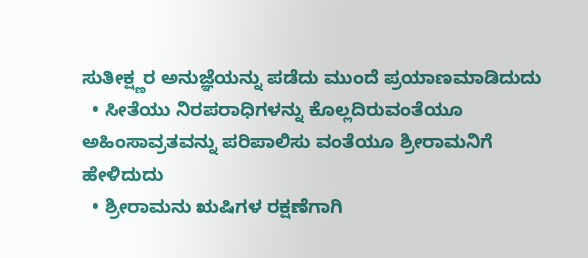ಸುತೀಕ್ಷ್ಣರ ಅನುಜ್ಞೆಯನ್ನು ಪಡೆದು ಮುಂದೆ ಪ್ರಯಾಣಮಾಡಿದುದು
  • ಸೀತೆಯು ನಿರಪರಾಧಿಗಳನ್ನು ಕೊಲ್ಲದಿರುವಂತೆಯೂ ಅಹಿಂಸಾವ್ರತವನ್ನು ಪರಿಪಾಲಿಸು ವಂತೆಯೂ ಶ್ರೀರಾಮನಿಗೆ ಹೇಳಿದುದು
  • ಶ್ರೀರಾಮನು ಋಷಿಗಳ ರಕ್ಷಣೆಗಾಗಿ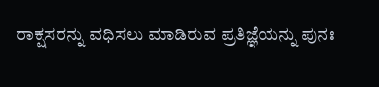ರಾಕ್ಷಸರನ್ನು ವಧಿಸಲು ಮಾಡಿರುವ ಪ್ರತಿಜ್ಞೆಯನ್ನು ಪುನಃ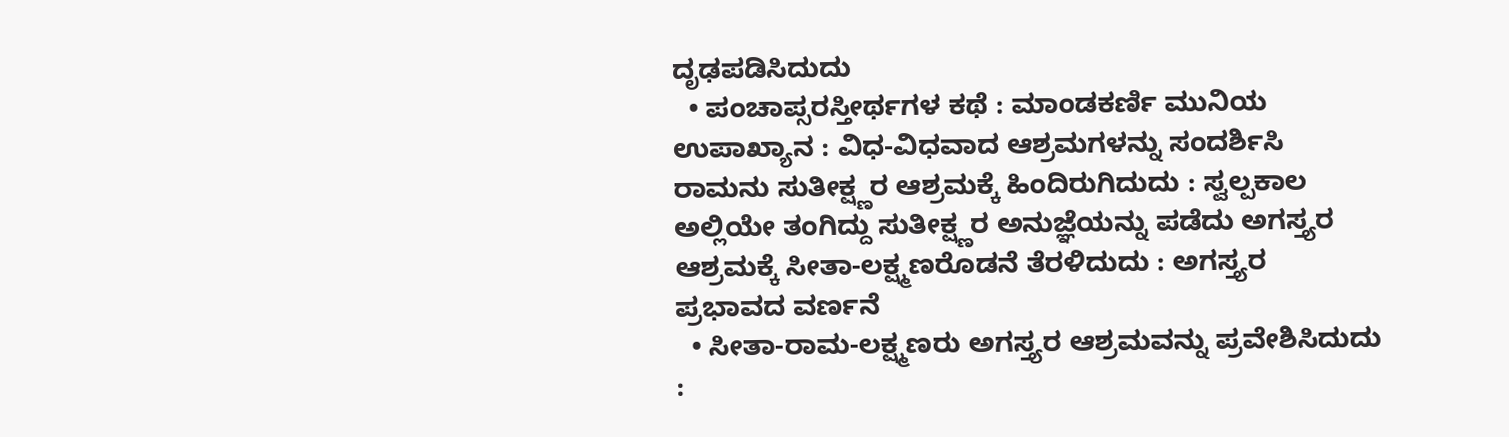ದೃಢಪಡಿಸಿದುದು
  • ಪಂಚಾಪ್ಸರಸ್ತೀರ್ಥಗಳ ಕಥೆ : ಮಾಂಡಕರ್ಣಿ ಮುನಿಯ ಉಪಾಖ್ಯಾನ : ವಿಧ-ವಿಧವಾದ ಆಶ್ರಮಗಳನ್ನು ಸಂದರ್ಶಿಸಿ ರಾಮನು ಸುತೀಕ್ಷ್ಣರ ಆಶ್ರಮಕ್ಕೆ ಹಿಂದಿರುಗಿದುದು : ಸ್ವಲ್ಪಕಾಲ ಅಲ್ಲಿಯೇ ತಂಗಿದ್ದು ಸುತೀಕ್ಷ್ಣರ ಅನುಜ್ಞೆಯನ್ನು ಪಡೆದು ಅಗಸ್ತ್ಯರ ಆಶ್ರಮಕ್ಕೆ ಸೀತಾ-ಲಕ್ಷ್ಮಣರೊಡನೆ ತೆರಳಿದುದು : ಅಗಸ್ತ್ಯರ ಪ್ರಭಾವದ ವರ್ಣನೆ
  • ಸೀತಾ-ರಾಮ-ಲಕ್ಷ್ಮಣರು ಅಗಸ್ತ್ಯರ ಆಶ್ರಮವನ್ನು ಪ್ರವೇಶಿಸಿದುದು :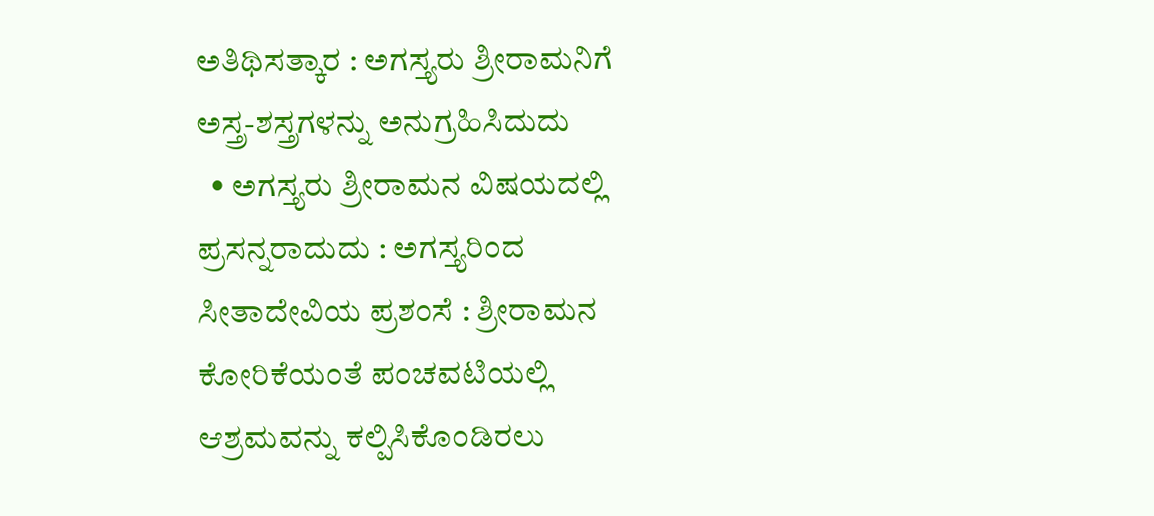ಅತಿಥಿಸತ್ಕಾರ : ಅಗಸ್ತ್ಯರು ಶ್ರೀರಾಮನಿಗೆ ಅಸ್ತ್ರ-ಶಸ್ತ್ರಗಳನ್ನು ಅನುಗ್ರಹಿಸಿದುದು
  • ಅಗಸ್ತ್ಯರು ಶ್ರೀರಾಮನ ವಿಷಯದಲ್ಲಿ ಪ್ರಸನ್ನರಾದುದು : ಅಗಸ್ತ್ಯರಿಂದ ಸೀತಾದೇವಿಯ ಪ್ರಶಂಸೆ : ಶ್ರೀರಾಮನ ಕೋರಿಕೆಯಂತೆ ಪಂಚವಟಿಯಲ್ಲಿ ಆಶ್ರಮವನ್ನು ಕಲ್ಪಿಸಿಕೊಂಡಿರಲು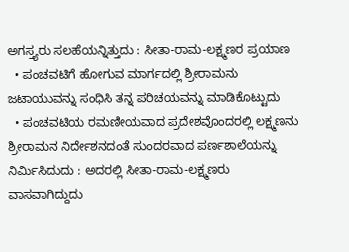ಅಗಸ್ತ್ಯರು ಸಲಹೆಯನ್ನಿತ್ತುದು : ಸೀತಾ-ರಾಮ-ಲಕ್ಷ್ಮಣರ ಪ್ರಯಾಣ
  • ಪಂಚವಟಿಗೆ ಹೋಗುವ ಮಾರ್ಗದಲ್ಲಿ ಶ್ರೀರಾಮನು ಜಟಾಯುವನ್ನು ಸಂಧಿಸಿ ತನ್ನ ಪರಿಚಯವನ್ನು ಮಾಡಿಕೊಟ್ಟುದು
  • ಪಂಚವಟಿಯ ರಮಣೀಯವಾದ ಪ್ರದೇಶವೊಂದರಲ್ಲಿ ಲಕ್ಷ್ಮಣನು ಶ್ರೀರಾಮನ ನಿರ್ದೇಶನದಂತೆ ಸುಂದರವಾದ ಪರ್ಣಶಾಲೆಯನ್ನು ನಿರ್ಮಿಸಿದುದು : ಅದರಲ್ಲಿ ಸೀತಾ-ರಾಮ-ಲಕ್ಷ್ಮಣರು ವಾಸವಾಗಿದ್ದುದು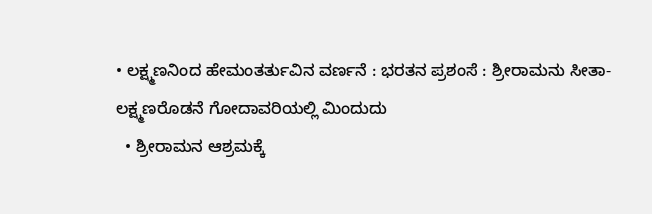• ಲಕ್ಷ್ಮಣನಿಂದ ಹೇಮಂತರ್ತುವಿನ ವರ್ಣನೆ : ಭರತನ ಪ್ರಶಂಸೆ : ಶ್ರೀರಾಮನು ಸೀತಾ-ಲಕ್ಷ್ಮಣರೊಡನೆ ಗೋದಾವರಿಯಲ್ಲಿ ಮಿಂದುದು
  • ಶ್ರೀರಾಮನ ಆಶ್ರಮಕ್ಕೆ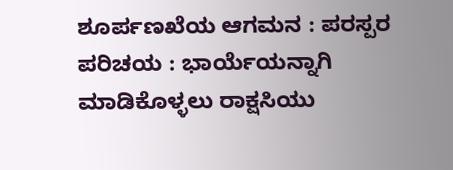ಶೂರ್ಪಣಖೆಯ ಆಗಮನ : ಪರಸ್ಪರ ಪರಿಚಯ : ಭಾರ್ಯೆಯನ್ನಾಗಿ ಮಾಡಿಕೊಳ್ಳಲು ರಾಕ್ಷಸಿಯು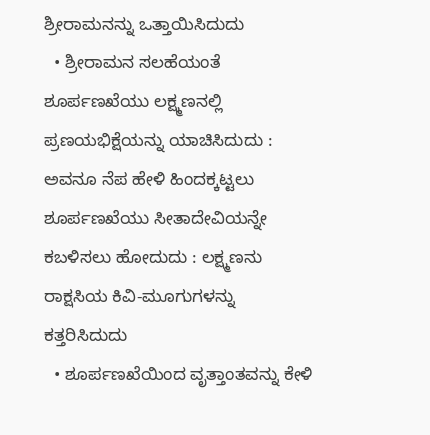ಶ್ರೀರಾಮನನ್ನು ಒತ್ತಾಯಿಸಿದುದು
  • ಶ್ರೀರಾಮನ ಸಲಹೆಯಂತೆ ಶೂರ್ಪಣಖೆಯು ಲಕ್ಷ್ಮಣನಲ್ಲಿ ಪ್ರಣಯಭಿಕ್ಷೆಯನ್ನು ಯಾಚಿಸಿದುದು : ಅವನೂ ನೆಪ ಹೇಳಿ ಹಿಂದಕ್ಕಟ್ಟಲು ಶೂರ್ಪಣಖೆಯು ಸೀತಾದೇವಿಯನ್ನೇ ಕಬಳಿಸಲು ಹೋದುದು : ಲಕ್ಷ್ಮಣನು ರಾಕ್ಷಸಿಯ ಕಿವಿ-ಮೂಗುಗಳನ್ನು ಕತ್ತರಿಸಿದುದು
  • ಶೂರ್ಪಣಖೆಯಿಂದ ವೃತ್ತಾಂತವನ್ನು ಕೇಳಿ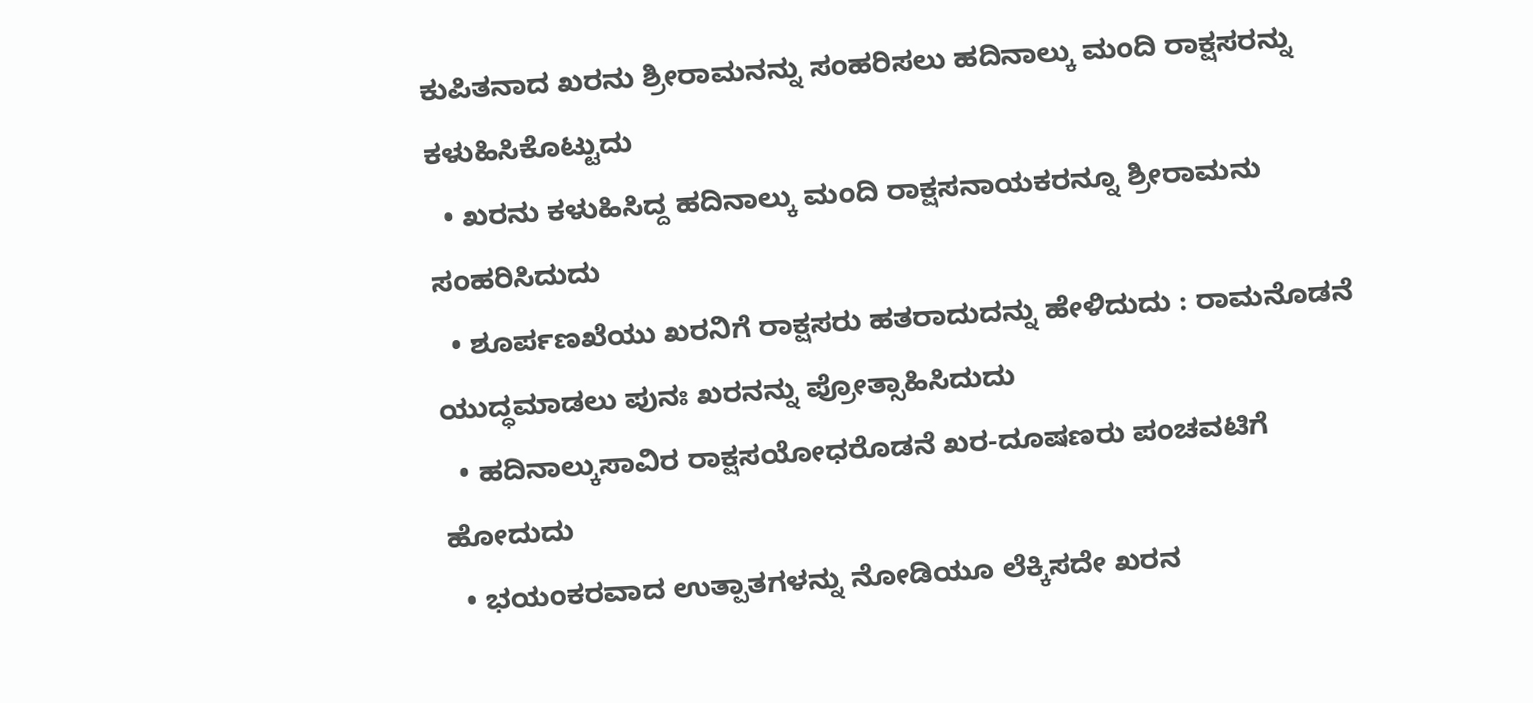ಕುಪಿತನಾದ ಖರನು ಶ್ರೀರಾಮನನ್ನು ಸಂಹರಿಸಲು ಹದಿನಾಲ್ಕು ಮಂದಿ ರಾಕ್ಷಸರನ್ನು ಕಳುಹಿಸಿಕೊಟ್ಟುದು
  • ಖರನು ಕಳುಹಿಸಿದ್ದ ಹದಿನಾಲ್ಕು ಮಂದಿ ರಾಕ್ಷಸನಾಯಕರನ್ನೂ ಶ್ರೀರಾಮನು ಸಂಹರಿಸಿದುದು
  • ಶೂರ್ಪಣಖೆಯು ಖರನಿಗೆ ರಾಕ್ಷಸರು ಹತರಾದುದನ್ನು ಹೇಳಿದುದು : ರಾಮನೊಡನೆ ಯುದ್ಧಮಾಡಲು ಪುನಃ ಖರನನ್ನು ಪ್ರೋತ್ಸಾಹಿಸಿದುದು
  • ಹದಿನಾಲ್ಕುಸಾವಿರ ರಾಕ್ಷಸಯೋಧರೊಡನೆ ಖರ-ದೂಷಣರು ಪಂಚವಟಿಗೆ ಹೋದುದು
  • ಭಯಂಕರವಾದ ಉತ್ಪಾತಗಳನ್ನು ನೋಡಿಯೂ ಲೆಕ್ಕಿಸದೇ ಖರನ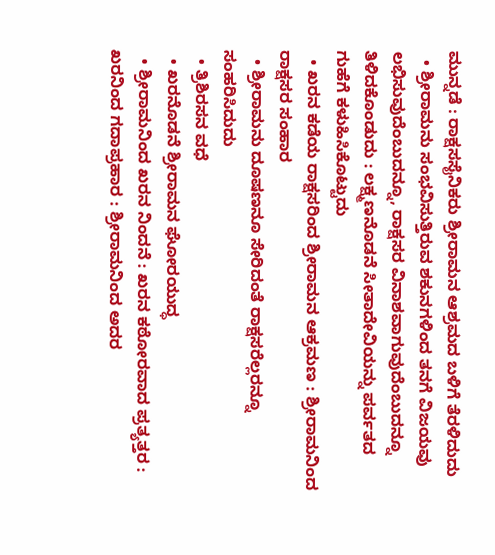ಮುನ್ನಡೆ : ರಾಕ್ಷಸಸೈನಿಕರು ಶ್ರೀರಾಮನ ಆಶ್ರಮದ ಬಳಿಗೆ ತೆರಳಿದುದು
  • ಶ್ರೀರಾಮನು ಸಂಭವಿಸುತ್ತಿರುವ ಶಕುನಗಳಿಂದ ತನಗೆ ವಿಜಯವು ಲಭಿಸುವುದೆಂಬುದನ್ನೂ, ರಾಕ್ಷಸರ ವಿನಾಶವಾಗುವುದೆಂಬುದನ್ನೂ ತಿಳಿದಕೊಂಡುದು : ಲಕ್ಷ್ಮಣನೊಡನೆ ಸೀತಾದೇವಿಯನ್ನು ಪರ್ವತದ ಗುಹೆಗೆ ಕಳುಹಿಸಿಕೊಟ್ಟುದು
  • ಖರನ ಕಡೆಯ ರಾಕ್ಷಸರಿಂದ ಶ್ರೀರಾಮನ ಆಕ್ರಮಣ : ಶ್ರೀರಾಮನಿಂದ ರಾಕ್ಷಸರ ಸಂಹಾರ
  • ಶ್ರೀರಾಮನು ದೂಷಣನೂ ಸೇರಿದಂತೆ ರಾಕ್ಷಸರೆಲ್ಲರನ್ನೂ ಸಂಹರಿಸಿದುದು
  • ತ್ರಿಶಿರಸನ ವಧೆ
  • ಖರನೊಡನೆ ಶ್ರೀರಾಮನ ಘೋರಯುದ್ಧ
  • ಶ್ರೀರಾಮನಿಂದ ಖರನ ನಿಂದನೆ : ಖರನ ಕಠೋರವಾದ ಪ್ರತ್ಯತ್ತರ : ಖರನಿಂದ ಗದಾಪ್ರಹಾರ : ಶ್ರೀರಾಮನಿಂದ ಅದರ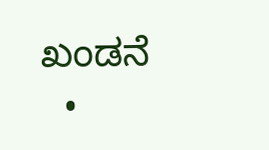ಖಂಡನೆ
  •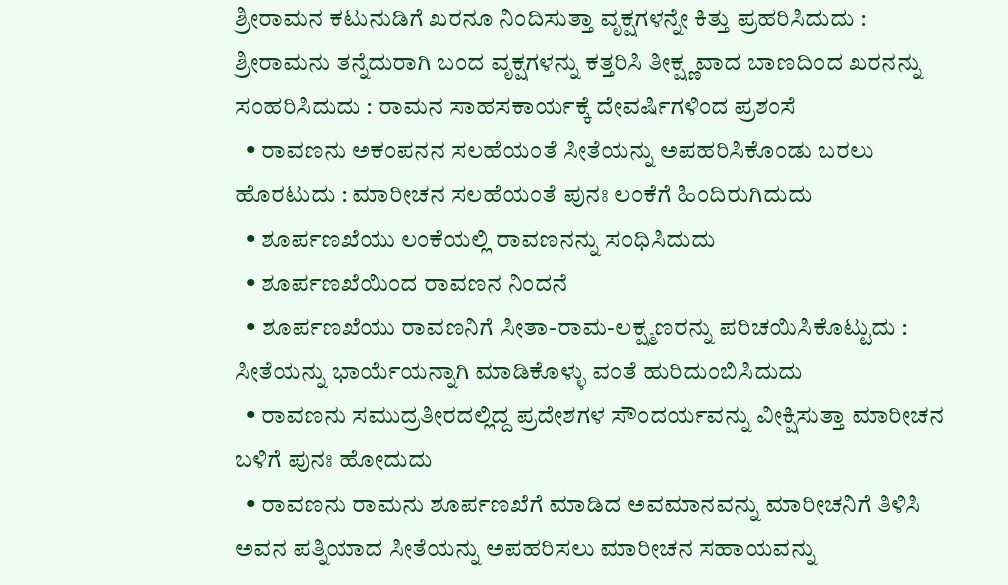ಶ್ರೀರಾಮನ ಕಟುನುಡಿಗೆ ಖರನೂ ನಿಂದಿಸುತ್ತಾ ವೃಕ್ಷಗಳನ್ನೇ ಕಿತ್ತು ಪ್ರಹರಿಸಿದುದು : ಶ್ರೀರಾಮನು ತನ್ನೆದುರಾಗಿ ಬಂದ ವೃಕ್ಷಗಳನ್ನು ಕತ್ತರಿಸಿ ತೀಕ್ಷ್ಣವಾದ ಬಾಣದಿಂದ ಖರನನ್ನು ಸಂಹರಿಸಿದುದು : ರಾಮನ ಸಾಹಸಕಾರ್ಯಕ್ಕೆ ದೇವರ್ಷಿಗಳಿಂದ ಪ್ರಶಂಸೆ
  • ರಾವಣನು ಅಕಂಪನನ ಸಲಹೆಯಂತೆ ಸೀತೆಯನ್ನು ಅಪಹರಿಸಿಕೊಂಡು ಬರಲು ಹೊರಟುದು : ಮಾರೀಚನ ಸಲಹೆಯಂತೆ ಪುನಃ ಲಂಕೆಗೆ ಹಿಂದಿರುಗಿದುದು
  • ಶೂರ್ಪಣಖೆಯು ಲಂಕೆಯಲ್ಲಿ ರಾವಣನನ್ನು ಸಂಧಿಸಿದುದು
  • ಶೂರ್ಪಣಖೆಯಿಂದ ರಾವಣನ ನಿಂದನೆ
  • ಶೂರ್ಪಣಖೆಯು ರಾವಣನಿಗೆ ಸೀತಾ-ರಾಮ-ಲಕ್ಷ್ಮಣರನ್ನು ಪರಿಚಯಿಸಿಕೊಟ್ಟುದು : ಸೀತೆಯನ್ನು ಭಾರ್ಯೆಯನ್ನಾಗಿ ಮಾಡಿಕೊಳ್ಳು ವಂತೆ ಹುರಿದುಂಬಿಸಿದುದು
  • ರಾವಣನು ಸಮುದ್ರತೀರದಲ್ಲಿದ್ದ ಪ್ರದೇಶಗಳ ಸೌಂದರ್ಯವನ್ನು ವೀಕ್ಷಿಸುತ್ತಾ ಮಾರೀಚನ ಬಳಿಗೆ ಪುನಃ ಹೋದುದು
  • ರಾವಣನು ರಾಮನು ಶೂರ್ಪಣಖೆಗೆ ಮಾಡಿದ ಅವಮಾನವನ್ನು ಮಾರೀಚನಿಗೆ ತಿಳಿಸಿ ಅವನ ಪತ್ನಿಯಾದ ಸೀತೆಯನ್ನು ಅಪಹರಿಸಲು ಮಾರೀಚನ ಸಹಾಯವನ್ನು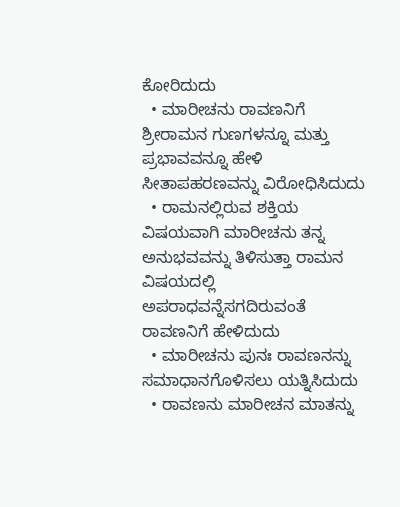ಕೋರಿದುದು
  • ಮಾರೀಚನು ರಾವಣನಿಗೆ ಶ್ರೀರಾಮನ ಗುಣಗಳನ್ನೂ ಮತ್ತು ಪ್ರಭಾವವನ್ನೂ ಹೇಳಿ ಸೀತಾಪಹರಣವನ್ನು ವಿರೋಧಿಸಿದುದು
  • ರಾಮನಲ್ಲಿರುವ ಶಕ್ತಿಯ ವಿಷಯವಾಗಿ ಮಾರೀಚನು ತನ್ನ ಅನುಭವವನ್ನು ತಿಳಿಸುತ್ತಾ ರಾಮನ ವಿಷಯದಲ್ಲಿ ಅಪರಾಧವನ್ನೆಸಗದಿರುವಂತೆ ರಾವಣನಿಗೆ ಹೇಳಿದುದು
  • ಮಾರೀಚನು ಪುನಃ ರಾವಣನನ್ನು ಸಮಾಧಾನಗೊಳಿಸಲು ಯತ್ನಿಸಿದುದು
  • ರಾವಣನು ಮಾರೀಚನ ಮಾತನ್ನು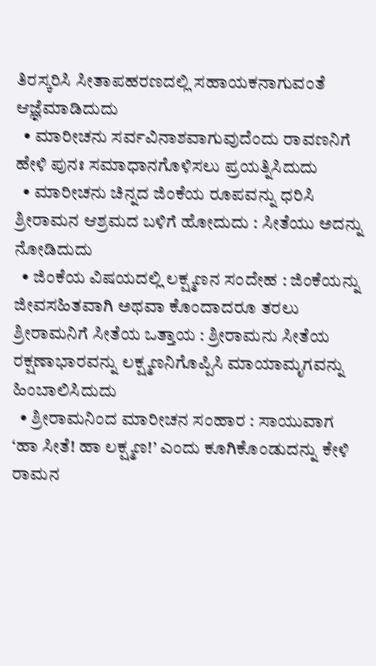ತಿರಸ್ಕರಿಸಿ ಸೀತಾಪಹರಣದಲ್ಲಿ ಸಹಾಯಕನಾಗುವಂತೆ ಆಜ್ಞೆಮಾಡಿದುದು
  • ಮಾರೀಚನು ಸರ್ವವಿನಾಶವಾಗುವುದೆಂದು ರಾವಣನಿಗೆ ಹೇಳಿ ಪುನಃ ಸಮಾಧಾನಗೊಳಿಸಲು ಪ್ರಯತ್ನಿಸಿದುದು
  • ಮಾರೀಚನು ಚಿನ್ನದ ಜಿಂಕೆಯ ರೂಪವನ್ನು ಧರಿಸಿ ಶ್ರೀರಾಮನ ಆಶ್ರಮದ ಬಳಿಗೆ ಹೋದುದು : ಸೀತೆಯು ಅದನ್ನು ನೋಡಿದುದು
  • ಜಿಂಕೆಯ ವಿಷಯದಲ್ಲಿ ಲಕ್ಷ್ಮಣನ ಸಂದೇಹ : ಜಿಂಕೆಯನ್ನು ಜೀವಸಹಿತವಾಗಿ ಅಥವಾ ಕೊಂದಾದರೂ ತರಲು ಶ್ರೀರಾಮನಿಗೆ ಸೀತೆಯ ಒತ್ತಾಯ : ಶ್ರೀರಾಮನು ಸೀತೆಯ ರಕ್ಷಣಾಭಾರವನ್ನು ಲಕ್ಷ್ಮಣನಿಗೊಪ್ಪಿಸಿ ಮಾಯಾಮೃಗವನ್ನು ಹಿಂಬಾಲಿಸಿದುದು
  • ಶ್ರೀರಾಮನಿಂದ ಮಾರೀಚನ ಸಂಹಾರ : ಸಾಯುವಾಗ ‘ಹಾ ಸೀತೆ! ಹಾ ಲಕ್ಷ್ಮಣ!’ ಎಂದು ಕೂಗಿಕೊಂಡುದನ್ನು ಕೇಳಿ ರಾಮನ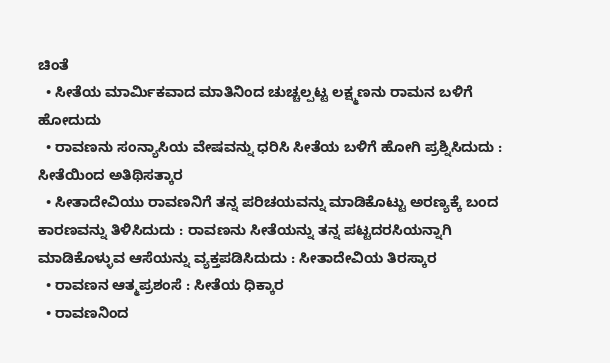ಚಿಂತೆ
  • ಸೀತೆಯ ಮಾರ್ಮಿಕವಾದ ಮಾತಿನಿಂದ ಚುಚ್ಚಲ್ಪಟ್ಟ ಲಕ್ಷ್ಮಣನು ರಾಮನ ಬಳಿಗೆ ಹೋದುದು
  • ರಾವಣನು ಸಂನ್ಯಾಸಿಯ ವೇಷವನ್ನು ಧರಿಸಿ ಸೀತೆಯ ಬಳಿಗೆ ಹೋಗಿ ಪ್ರಶ್ನಿಸಿದುದು : ಸೀತೆಯಿಂದ ಅತಿಥಿಸತ್ಕಾರ
  • ಸೀತಾದೇವಿಯು ರಾವಣನಿಗೆ ತನ್ನ ಪರಿಚಯವನ್ನು ಮಾಡಿಕೊಟ್ಟು ಅರಣ್ಯಕ್ಕೆ ಬಂದ ಕಾರಣವನ್ನು ತಿಳಿಸಿದುದು : ರಾವಣನು ಸೀತೆಯನ್ನು ತನ್ನ ಪಟ್ಟದರಸಿಯನ್ನಾಗಿ ಮಾಡಿಕೊಳ್ಳುವ ಆಸೆಯನ್ನು ವ್ಯಕ್ತಪಡಿಸಿದುದು : ಸೀತಾದೇವಿಯ ತಿರಸ್ಕಾರ
  • ರಾವಣನ ಆತ್ಮಪ್ರಶಂಸೆ : ಸೀತೆಯ ಧಿಕ್ಕಾರ
  • ರಾವಣನಿಂದ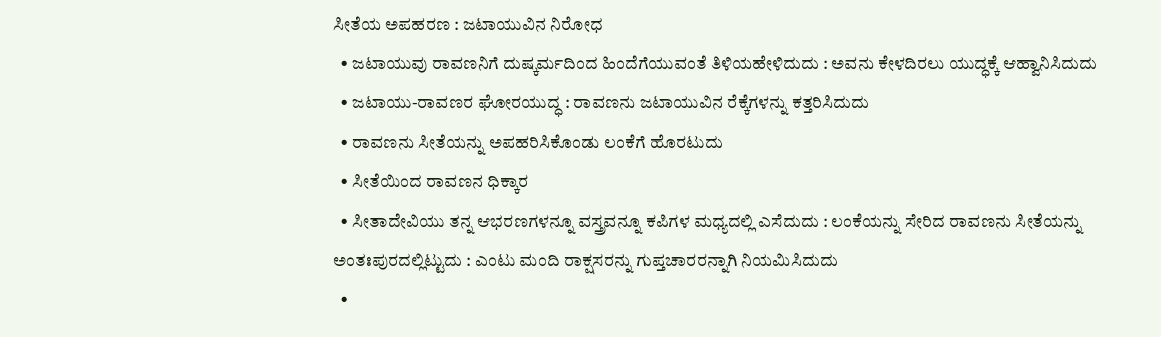ಸೀತೆಯ ಅಪಹರಣ : ಜಟಾಯುವಿನ ನಿರೋಧ
  • ಜಟಾಯುವು ರಾವಣನಿಗೆ ದುಷ್ಕರ್ಮದಿಂದ ಹಿಂದೆಗೆಯುವಂತೆ ತಿಳಿಯಹೇಳಿದುದು : ಅವನು ಕೇಳದಿರಲು ಯುದ್ಧಕ್ಕೆ ಆಹ್ವಾನಿಸಿದುದು
  • ಜಟಾಯು-ರಾವಣರ ಘೋರಯುದ್ಧ : ರಾವಣನು ಜಟಾಯುವಿನ ರೆಕ್ಕೆಗಳನ್ನು ಕತ್ತರಿಸಿದುದು
  • ರಾವಣನು ಸೀತೆಯನ್ನು ಅಪಹರಿಸಿಕೊಂಡು ಲಂಕೆಗೆ ಹೊರಟುದು
  • ಸೀತೆಯಿಂದ ರಾವಣನ ಧಿಕ್ಕಾರ
  • ಸೀತಾದೇವಿಯು ತನ್ನ ಆಭರಣಗಳನ್ನೂ ವಸ್ತ್ರವನ್ನೂ ಕಪಿಗಳ ಮಧ್ಯದಲ್ಲಿ ಎಸೆದುದು : ಲಂಕೆಯನ್ನು ಸೇರಿದ ರಾವಣನು ಸೀತೆಯನ್ನು ಅಂತಃಪುರದಲ್ಲಿಟ್ಟುದು : ಎಂಟು ಮಂದಿ ರಾಕ್ಷಸರನ್ನು ಗುಪ್ತಚಾರರನ್ನಾಗಿ ನಿಯಮಿಸಿದುದು
  •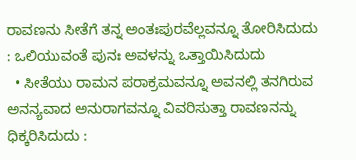ರಾವಣನು ಸೀತೆಗೆ ತನ್ನ ಅಂತಃಪುರವೆಲ್ಲವನ್ನೂ ತೋರಿಸಿದುದು : ಒಲಿಯುವಂತೆ ಪುನಃ ಅವಳನ್ನು ಒತ್ತಾಯಿಸಿದುದು
  • ಸೀತೆಯು ರಾಮನ ಪರಾಕ್ರಮವನ್ನೂ ಅವನಲ್ಲಿ ತನಗಿರುವ ಅನನ್ಯವಾದ ಅನುರಾಗವನ್ನೂ ವಿವರಿಸುತ್ತಾ ರಾವಣನನ್ನು ಧಿಕ್ಕರಿಸಿದುದು :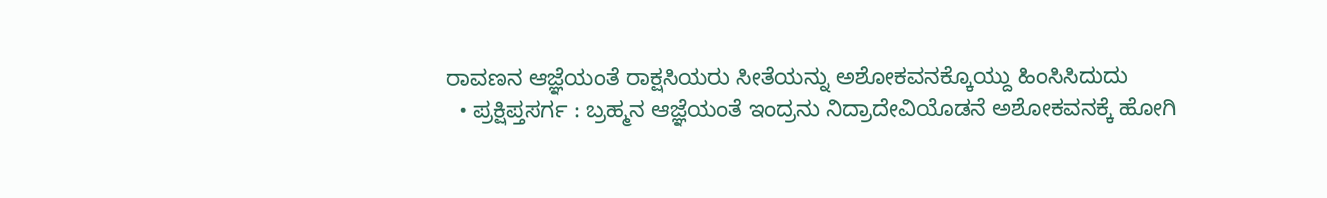ರಾವಣನ ಆಜ್ಞೆಯಂತೆ ರಾಕ್ಷಸಿಯರು ಸೀತೆಯನ್ನು ಅಶೋಕವನಕ್ಕೊಯ್ದು ಹಿಂಸಿಸಿದುದು
  • ಪ್ರಕ್ಷಿಪ್ತಸರ್ಗ : ಬ್ರಹ್ಮನ ಆಜ್ಞೆಯಂತೆ ಇಂದ್ರನು ನಿದ್ರಾದೇವಿಯೊಡನೆ ಅಶೋಕವನಕ್ಕೆ ಹೋಗಿ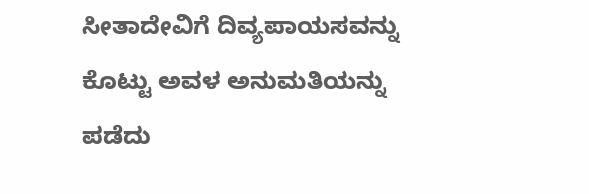ಸೀತಾದೇವಿಗೆ ದಿವ್ಯಪಾಯಸವನ್ನು ಕೊಟ್ಟು ಅವಳ ಅನುಮತಿಯನ್ನು ಪಡೆದು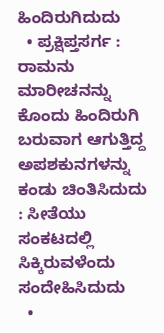ಹಿಂದಿರುಗಿದುದು
  • ಪ್ರಕ್ಷಿಪ್ತಸರ್ಗ : ರಾಮನು ಮಾರೀಚನನ್ನು ಕೊಂದು ಹಿಂದಿರುಗಿ ಬರುವಾಗ ಆಗುತ್ತಿದ್ದ ಅಪಶಕುನಗಳನ್ನು ಕಂಡು ಚಿಂತಿಸಿದುದು : ಸೀತೆಯು ಸಂಕಟದಲ್ಲಿ ಸಿಕ್ಕಿರುವಳೆಂದು ಸಂದೇಹಿಸಿದುದು
  •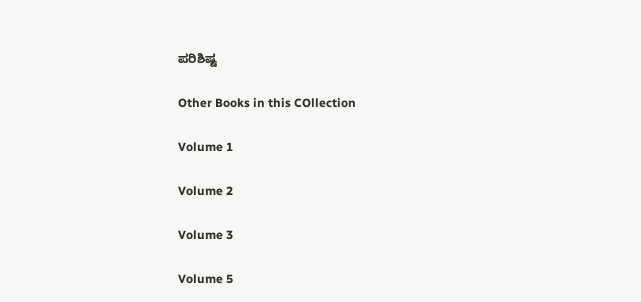ಪರಿಶಿಷ್ಟ

Other Books in this COllection

Volume 1

Volume 2

Volume 3

Volume 5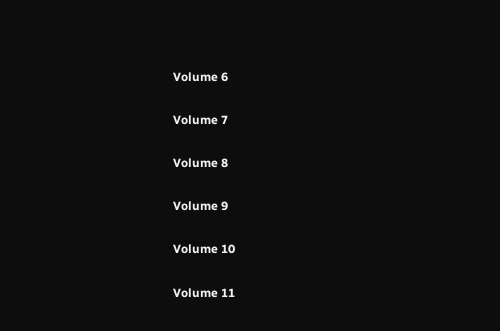Volume 6

Volume 7

Volume 8

Volume 9

Volume 10

Volume 11